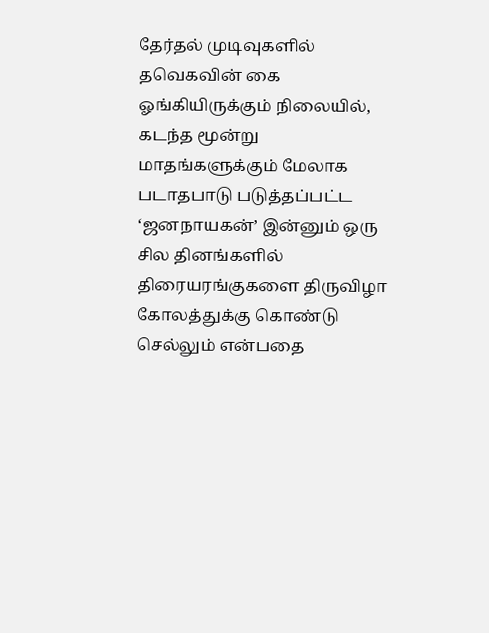தேர்தல் முடிவுகளில் தவெகவின் கை ஓங்கியிருக்கும் நிலையில், கடந்த மூன்று மாதங்களுக்கும் மேலாக படாதபாடு படுத்தப்பட்ட ‘ஜனநாயகன்’ இன்னும் ஒரு சில தினங்களில் திரையரங்குகளை திருவிழா கோலத்துக்கு கொண்டு செல்லும் என்பதை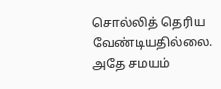சொல்லித் தெரிய வேண்டியதில்லை.
அதே சமயம்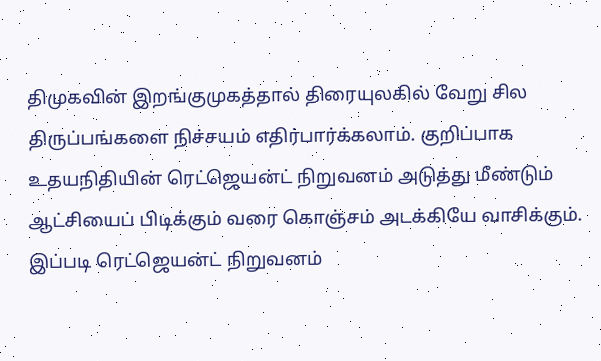திமுகவின் இறங்குமுகத்தால் திரையுலகில் வேறு சில திருப்பங்களை நிச்சயம் எதிர்பார்க்கலாம். குறிப்பாக உதயநிதியின் ரெட்ஜெயன்ட் நிறுவனம் அடுத்து மீண்டும் ஆட்சியைப் பிடிக்கும் வரை கொஞ்சம் அடக்கியே வாசிக்கும்.
இப்படி ரெட்ஜெயன்ட் நிறுவனம்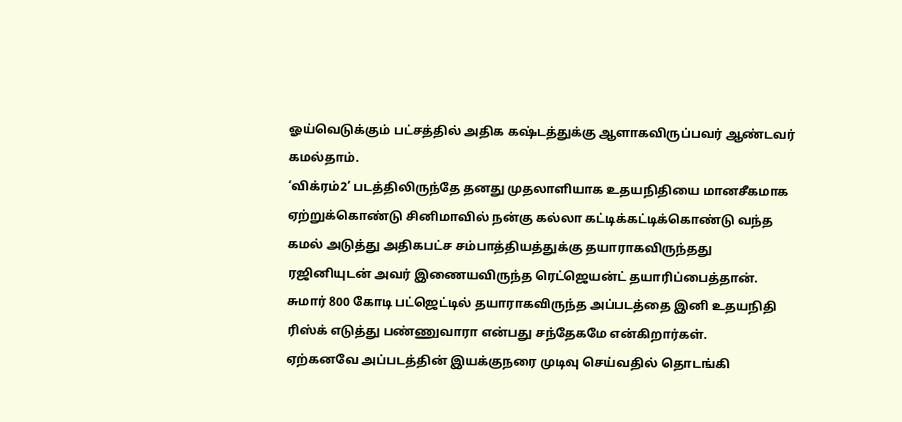ஓய்வெடுக்கும் பட்சத்தில் அதிக கஷ்டத்துக்கு ஆளாகவிருப்பவர் ஆண்டவர் கமல்தாம்.
‘விக்ரம்2’ படத்திலிருந்தே தனது முதலாளியாக உதயநிதியை மானசீகமாக ஏற்றுக்கொண்டு சினிமாவில் நன்கு கல்லா கட்டிக்கட்டிக்கொண்டு வந்த கமல் அடுத்து அதிகபட்ச சம்பாத்தியத்துக்கு தயாராகவிருந்தது ரஜினியுடன் அவர் இணையவிருந்த ரெட்ஜெயன்ட் தயாரிப்பைத்தான். சுமார் 800 கோடி பட்ஜெட்டில் தயாராகவிருந்த அப்படத்தை இனி உதயநிதி ரிஸ்க் எடுத்து பண்ணுவாரா என்பது சந்தேகமே என்கிறார்கள்.
ஏற்கனவே அப்படத்தின் இயக்குநரை முடிவு செய்வதில் தொடங்கி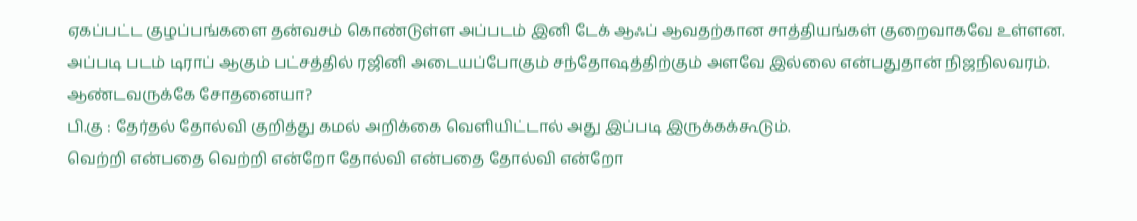ஏகப்பட்ட குழப்பங்களை தன்வசம் கொண்டுள்ள அப்படம் இனி டேக் ஆஃப் ஆவதற்கான சாத்தியங்கள் குறைவாகவே உள்ளன. அப்படி படம் டிராப் ஆகும் பட்சத்தில் ரஜினி அடையப்போகும் சந்தோஷத்திற்கும் அளவே இல்லை என்பதுதான் நிஜநிலவரம்.
ஆண்டவருக்கே சோதனையா?
பி.கு : தேர்தல் தோல்வி குறித்து கமல் அறிக்கை வெளியிட்டால் அது இப்படி இருக்கக்கூடும்.
வெற்றி என்பதை வெற்றி என்றோ தோல்வி என்பதை தோல்வி என்றோ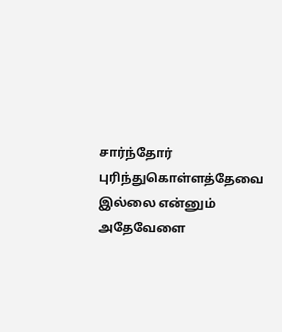சார்ந்தோர் புரிந்துகொள்ளத்தேவை இல்லை என்னும் அதேவேளை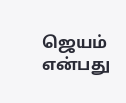ஜெயம் என்பது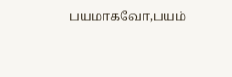பயமாகவோ,பயம்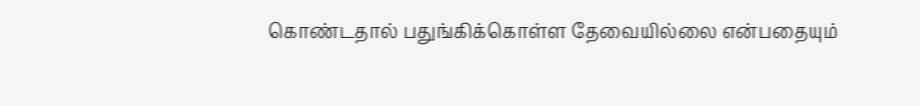கொண்டதால் பதுங்கிக்கொள்ள தேவையில்லை என்பதையும்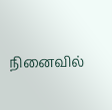நினைவில்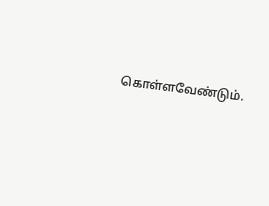கொள்ளவேண்டும்.